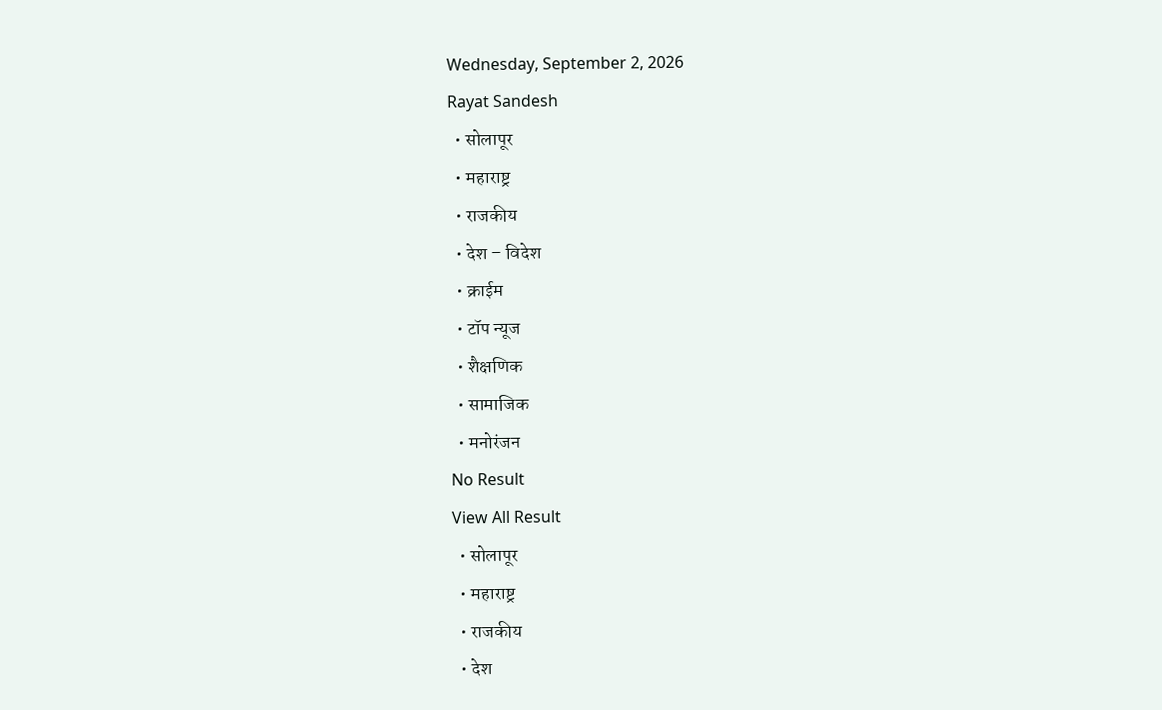Wednesday, September 2, 2026
Rayat Sandesh
  • सोलापूर
  • महाराष्ट्र
  • राजकीय
  • देश – विदेश
  • क्राईम
  • टॉप न्यूज
  • शैक्षणिक
  • सामाजिक
  • मनोरंजन
No Result
View All Result
  • सोलापूर
  • महाराष्ट्र
  • राजकीय
  • देश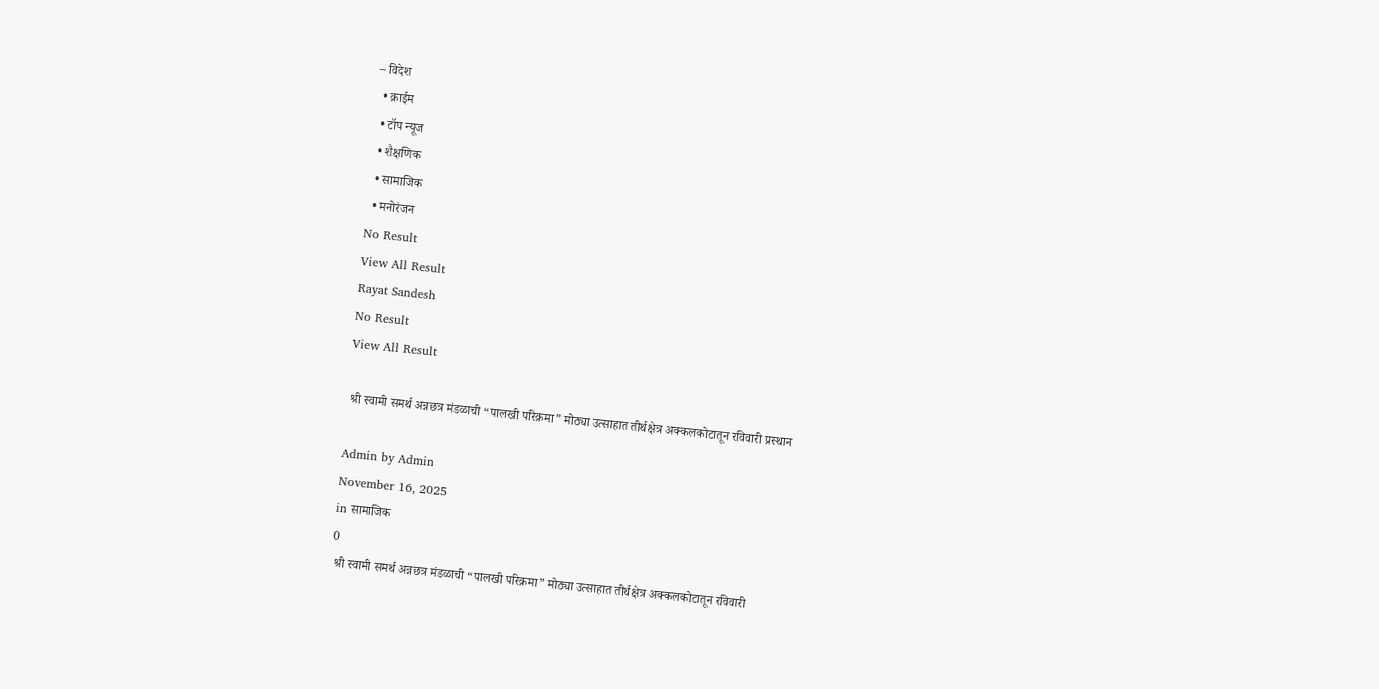– विदेश
  • क्राईम
  • टॉप न्यूज
  • शैक्षणिक
  • सामाजिक
  • मनोरंजन
No Result
View All Result
Rayat Sandesh
No Result
View All Result

 श्री स्वामी समर्थ अन्नछत्र मंडळाची “पालखी परिक्रमा” मोठ्या उत्साहात तीर्थक्षेत्र अक्कलकोटातून रविवारी प्रस्थान

Admin by Admin
November 16, 2025
in सामाजिक
0
 श्री स्वामी समर्थ अन्नछत्र मंडळाची “पालखी परिक्रमा” मोठ्या उत्साहात तीर्थक्षेत्र अक्कलकोटातून रविवारी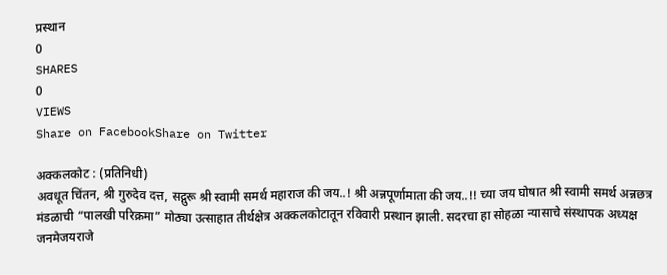प्रस्थान
0
SHARES
0
VIEWS
Share on FacebookShare on Twitter

अक्कलकोट : (प्रतिनिधी)
अवधूत चिंतन, श्री गुरुदेव दत्त, सद्गुरू श्री स्वामी समर्थ महाराज की जय..! श्री अन्नपूर्णामाता की जय..!! च्या जय घोषात श्री स्वामी समर्थ अन्नछत्र मंडळाची “पालखी परिक्रमा” मोठ्या उत्साहात तीर्थक्षेत्र अक्कलकोटातून रविवारी प्रस्थान झाली. सदरचा हा सोहळा न्यासाचे संस्थापक अध्यक्ष जनमेजयराजे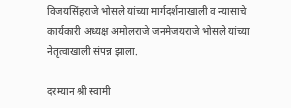विजयसिंहराजे भोसले यांच्या मार्गदर्शनाखाली व न्यासाचे कार्यकारी अध्यक्ष अमोलराजे जनमेजयराजे भोसले यांच्या नेतृत्वाखाली संपन्न झाला.

दरम्यान श्री स्वामी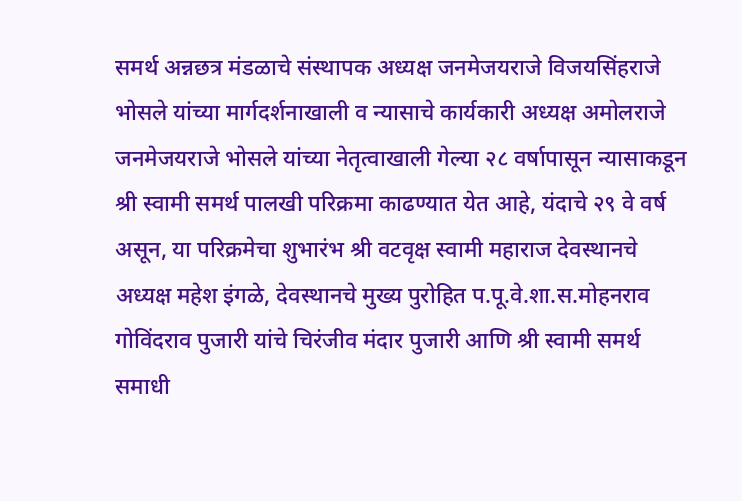समर्थ अन्नछत्र मंडळाचे संस्थापक अध्यक्ष जनमेजयराजे विजयसिंहराजे भोसले यांच्या मार्गदर्शनाखाली व न्यासाचे कार्यकारी अध्यक्ष अमोलराजे जनमेजयराजे भोसले यांच्या नेतृत्वाखाली गेल्या २८ वर्षापासून न्यासाकडून श्री स्वामी समर्थ पालखी परिक्रमा काढण्यात येत आहे, यंदाचे २९ वे वर्ष असून, या परिक्रमेचा शुभारंभ श्री वटवृक्ष स्वामी महाराज देवस्थानचे अध्यक्ष महेश इंगळे, देवस्थानचे मुख्य पुरोहित प.पू.वे.शा.स.मोहनराव गोविंदराव पुजारी यांचे चिरंजीव मंदार पुजारी आणि श्री स्वामी समर्थ समाधी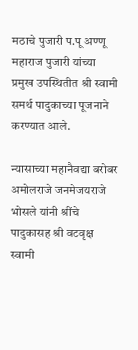मठाचे पुजारी प.पू अण्णू महाराज पुजारी यांच्या प्रमुख उपस्थितीत श्री स्वामी समर्थ पादुकाच्या पूजनाने करण्यात आले.

न्यासाच्या महानैवद्या बरोबर अमोलराजे जनमेजयराजे भोसले यांनी श्रींचे पादुकासह श्री वटवृक्ष स्वामी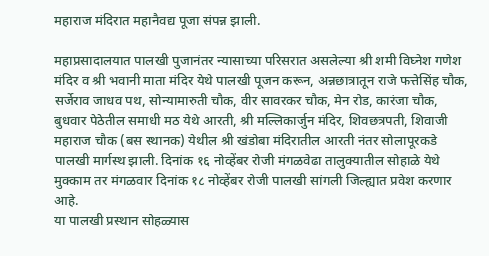महाराज मंदिरात महानैवद्य पूजा संपन्न झाली.

महाप्रसादालयात पालखी पुजानंतर न्यासाच्या परिसरात असलेल्या श्री शमी विघ्नेश गणेश मंदिर व श्री भवानी माता मंदिर येथे पालखी पूजन करून, अन्नछात्रातून राजे फत्तेसिंह चौक, सर्जेराव जाधव पथ, सोन्यामारुती चौक, वीर सावरकर चौक, मेन रोड, कारंजा चौक, बुधवार पेठेतील समाधी मठ येथे आरती, श्री मल्लिकार्जुन मंदिर, शिवछत्रपती, शिवाजी महाराज चौक (बस स्थानक) येथील श्री खंडोबा मंदिरातील आरती नंतर सोलापूरकडे पालखी मार्गस्थ झाली. दिनांक १६ नोव्हेंबर रोजी मंगळवेढा तालुक्यातील सोहाळे येथे मुक्काम तर मंगळवार दिनांक १८ नोव्हेंबर रोजी पालखी सांगली जिल्ह्यात प्रवेश करणार आहे.
या पालखी प्रस्थान सोहळ्यास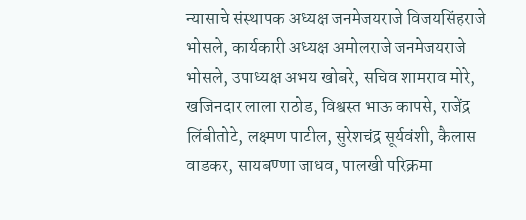न्यासाचे संस्थापक अध्यक्ष जनमेजयराजे विजयसिंहराजे भोसले, कार्यकारी अध्यक्ष अमोलराजे जनमेजयराजे भोसले, उपाध्यक्ष अभय खोबरे, सचिव शामराव मोरे, खजिनदार लाला राठोड, विश्वस्त भाऊ कापसे, राजेंद्र लिंबीतोटे, लक्ष्मण पाटील, सुरेशचंद्र सूर्यवंशी, कैलास वाडकर, सायबण्णा जाधव, पालखी परिक्रमा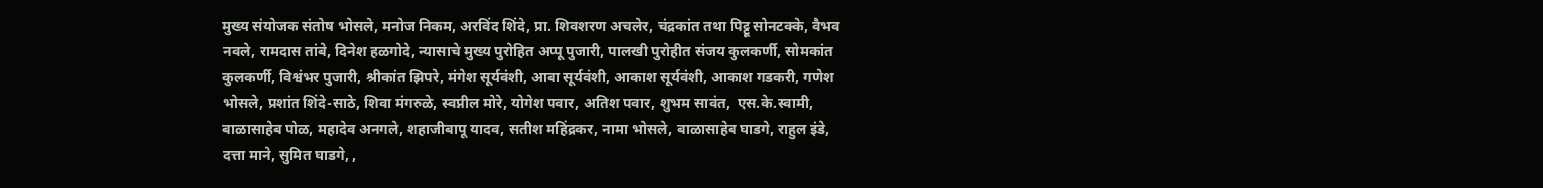मुख्य संयोजक संतोष भोसले, मनोज निकम, अरविंद शिंदे, प्रा. शिवशरण अचलेर, चंद्रकांत तथा पिट्टू सोनटक्के, वैभव नवले, रामदास तांबे, दिनेश हळगोदे, न्यासाचे मुख्य पुरोहित अप्पू पुजारी, पालखी पुरोहीत संजय कुलकर्णी, सोमकांत कुलकर्णी, विश्वंभर पुजारी, श्रीकांत झिपरे, मंगेश सूर्यवंशी, आबा सूर्यवंशी, आकाश सूर्यवंशी, आकाश गडकरी, गणेश भोसले, प्रशांत शिंदे-साठे, शिवा मंगरुळे, स्वप्नील मोरे, योगेश पवार, अतिश पवार, शुभम सावंत,  एस.के.स्वामी, बाळासाहेब पोळ, महादेव अनगले, शहाजीबापू यादव, सतीश महिंद्रकर, नामा भोसले, बाळासाहेब घाडगे, राहुल इंडे, दत्ता माने, सुमित घाडगे, ,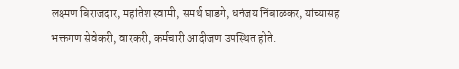लक्ष्मण बिराजदार, महांतेश स्वामी, समर्थ घाडगे, धनंजय निंबाळकर, यांच्यासह भक्तगण सेवेकरी, वारकरी, कर्मचारी आदीजण उपस्थित होते.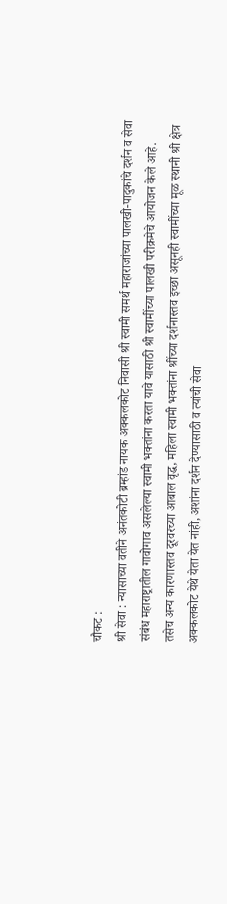चौकट :
श्री सेवा : न्यासाच्या वतीने अनंतकोटी ब्रम्हांड नायक अक्कलकोट निवासी श्री स्वामी समर्थ महाराजांच्या पालखी-पादुकांचे दर्शन व सेवा संबंध महाराष्ट्रातील गावोगाव असलेल्या स्वामी भक्तांना करता यावे यासाठी श्री स्वामींच्या पालखी परीक्रमेचे आयोजन केले आहे. तसेच अन्य कारणास्तव दूरवरच्या आबाल वृद्ध, महिला स्वामी भक्तांना श्रींच्या दर्शनास्तव इच्छा असूनही स्वामींच्या मूळ स्थानी श्री क्षेत्र अक्कलकोट येथे येता येत नांही, अशांना दर्शन देण्यासाठी व त्यांची सेवा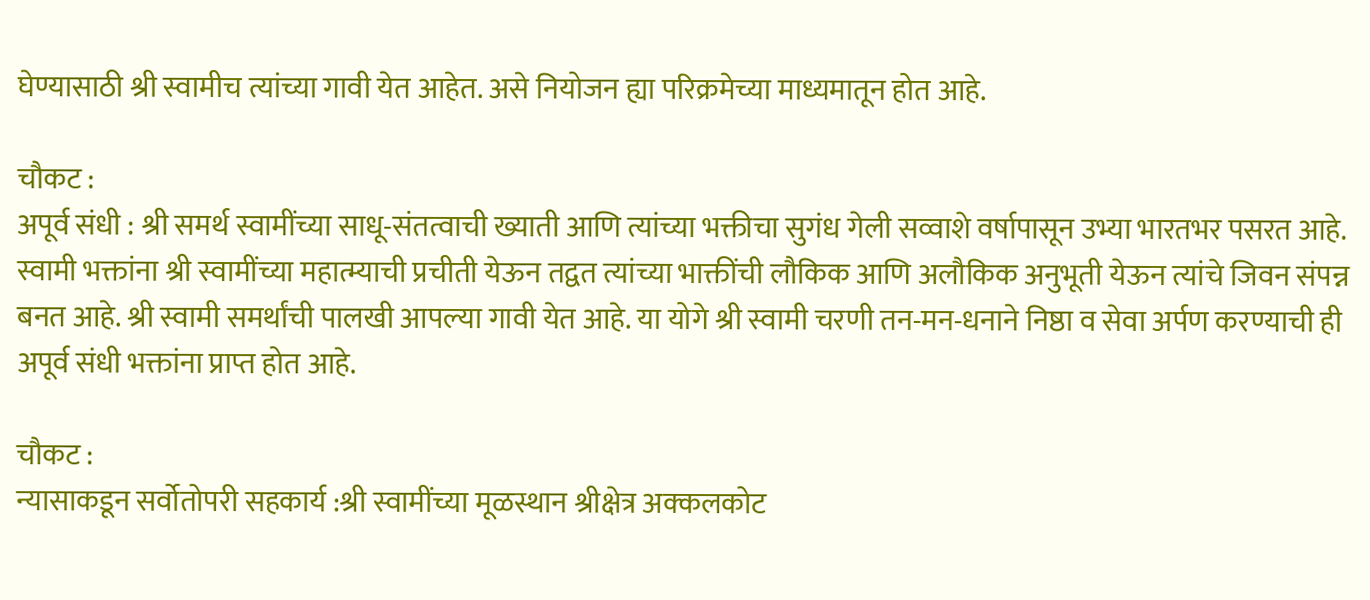घेण्यासाठी श्री स्वामीच त्यांच्या गावी येत आहेत. असे नियोजन ह्या परिक्रमेच्या माध्यमातून होत आहे.

चौकट :
अपूर्व संधी : श्री समर्थ स्वामींच्या साधू-संतत्वाची ख्याती आणि त्यांच्या भक्तीचा सुगंध गेली सव्वाशे वर्षापासून उभ्या भारतभर पसरत आहे. स्वामी भक्तांना श्री स्वामींच्या महात्म्याची प्रचीती येऊन तद्वत त्यांच्या भाक्तींची लौकिक आणि अलौकिक अनुभूती येऊन त्यांचे जिवन संपन्न बनत आहे. श्री स्वामी समर्थांची पालखी आपल्या गावी येत आहे. या योगे श्री स्वामी चरणी तन-मन-धनाने निष्ठा व सेवा अर्पण करण्याची ही अपूर्व संधी भक्तांना प्राप्त होत आहे.

चौकट :
न्यासाकडून सर्वोतोपरी सहकार्य :श्री स्वामींच्या मूळस्थान श्रीक्षेत्र अक्कलकोट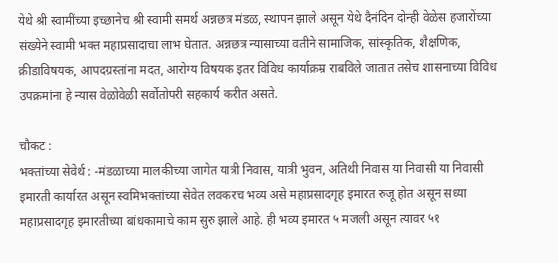येथे श्री स्वामींच्या इच्छानेच श्री स्वामी समर्थ अन्नछत्र मंडळ, स्थापन झाले असून येथे दैनंदिन दोन्ही वेळेस हजारोंच्या संख्येने स्वामी भक्त महाप्रसादाचा लाभ घेतात. अन्नछत्र न्यासाच्या वतीने सामाजिक, सांस्कृतिक, शैक्षणिक, क्रीडाविषयक, आपदग्रस्तांना मदत, आरोग्य विषयक इतर विविध कार्याक्रम्र राबविले जातात तसेच शासनाच्या विविध उपक्रमांना हे न्यास वेळोवेळी सर्वोतोपरी सहकार्य करीत असते.

चौकट :
भक्तांच्या सेवेर्थ : -मंडळाच्या मालकीच्या जागेत यात्री निवास, यात्री भुवन, अतिथी निवास या निवासी या निवासी इमारती कार्यारत असून स्वमिभक्तांच्या सेवेत लवकरच भव्य असे महाप्रसादगृह इमारत रुजू होत असून सध्या महाप्रसादगृह इमारतीच्या बांधकामाचे काम सुरु झाले आहे. ही भव्य इमारत ५ मजली असून त्यावर ५१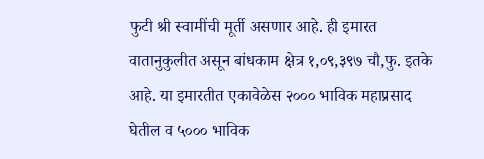फुटी श्री स्वामींची मूर्ती असणार आहे. ही इमारत वातानुकुलीत असून बांधकाम क्षेत्र १,०९,३९७ चौ,फु. इतके आहे. या इमारतीत एकावेळेस २००० भाविक महाप्रसाद घेतील व ५००० भाविक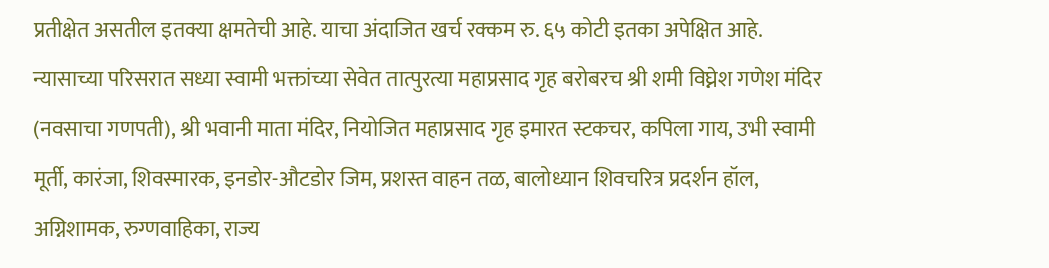प्रतीक्षेत असतील इतक्या क्षमतेची आहे. याचा अंदाजित खर्च रक्कम रु. ६५ कोटी इतका अपेक्षित आहे. न्यासाच्या परिसरात सध्या स्वामी भक्तांच्या सेवेत तात्पुरत्या महाप्रसाद गृह बरोबरच श्री शमी विघ्नेश गणेश मंदिर (नवसाचा गणपती), श्री भवानी माता मंदिर, नियोजित महाप्रसाद गृह इमारत स्टकचर, कपिला गाय, उभी स्वामी मूर्ती, कारंजा, शिवस्मारक, इनडोर-औटडोर जिम, प्रशस्त वाहन तळ, बालोध्यान शिवचरित्र प्रदर्शन हॉल, अग्निशामक, रुग्णवाहिका, राज्य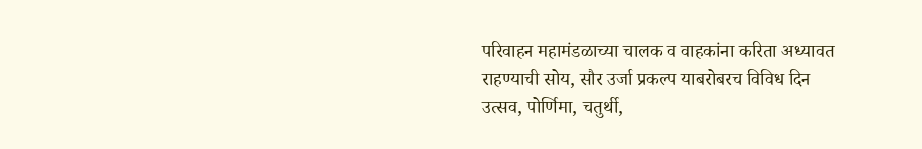परिवाहन महामंडळाच्या चालक व वाहकांना करिता अध्यावत राहण्याची सोय, सौर उर्जा प्रकल्प याबरोबरच विविध दिन उत्सव, पोर्णिमा, चतुर्थी,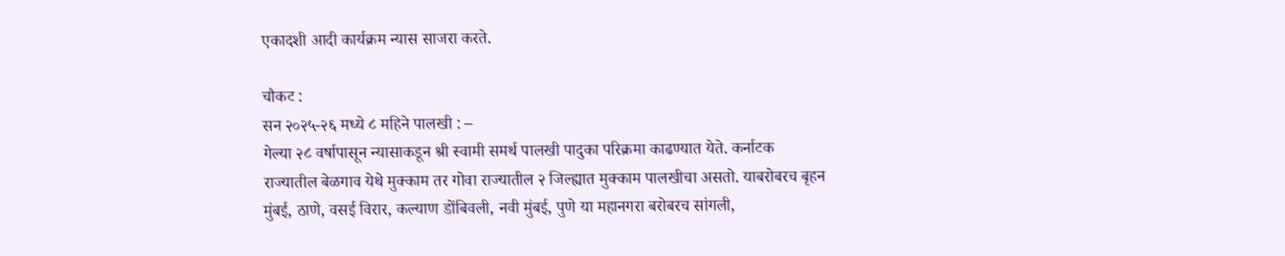एकादशी आदी कार्यक्रम न्यास साजरा करते.

चौकट :
सन २०२५-२६ मध्ये ८ महिने पालखी : –
गेल्या २८ वर्षापासून न्यासाकडून श्री स्वामी समर्थ पालखी पादुका परिक्रमा काढण्यात येते. कर्नाटक राज्यातील बेळगाव येथे मुक्काम तर गोवा राज्यातील २ जिल्ह्यात मुक्काम पालखीचा असतो. याबरोबरच बृहन मुंबई, ठाणे, वसई विरार, कल्याण डोंबिवली, नवी मुंबई, पुणे या महानगरा बरोबरच सांगली,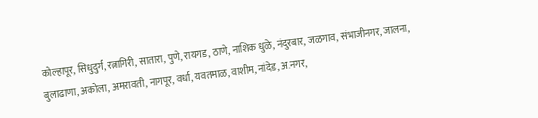कोल्हापूर, सिधुदुर्ग, रत्नागिरी, सातारा, पुणे, रायगड, ठाणे, नाशिक धुळे, नंदुरबार, जळगाव, संभाजीनगर, जालना, बुलाढाणा, अकोला, अमरावती, नागपूर, वर्धा, यवतमाळ, वाशीम, नांदेड, अ.नगर,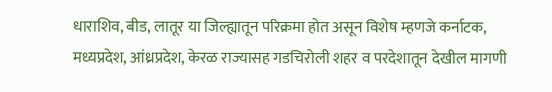धाराशिव, बीड, लातूर या जिल्ह्यातून परिक्रमा होत असून विशेष म्हणजे कर्नाटक, मध्यप्रदेश, आंध्रप्रदेश, केरळ राज्यासह गडचिरोली शहर व परदेशातून देखील मागणी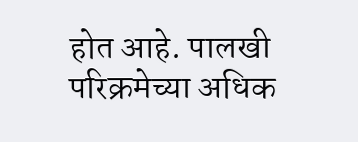होत आहे. पालखी परिक्रमेच्या अधिक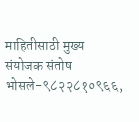माहितीसाठी मुख्य संयोजक संतोष भोसले-९८२२८१०९६६,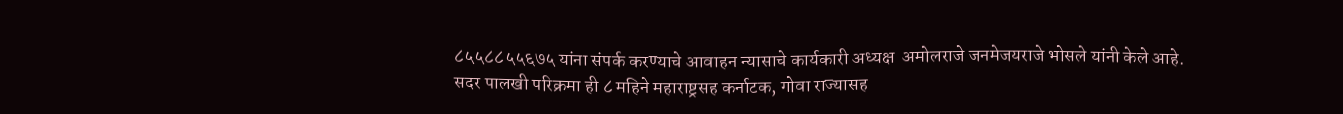८५५८८५५६७५ यांना संपर्क करण्याचे आवाहन न्यासाचे कार्यकारी अध्यक्ष  अमोलराजे जनमेजयराजे भोसले यांनी केले आहे. सदर पालखी परिक्रमा ही ८ महिने महाराष्ट्रसह कर्नाटक, गोवा राज्यासह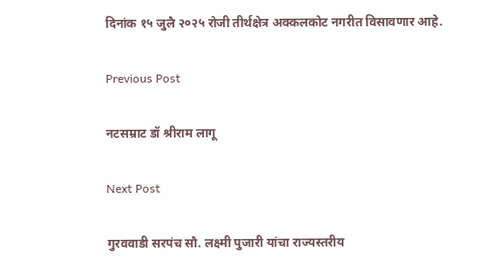दिनांक १५ जुलै २०२५ रोजी तीर्थक्षेत्र अक्कलकोट नगरीत विसावणार आहे.

Previous Post

नटसम्राट डॉ श्रीराम लागू

Next Post

गुरववाडी सरपंच सौ. लक्ष्मी पुजारी यांचा राज्यस्तरीय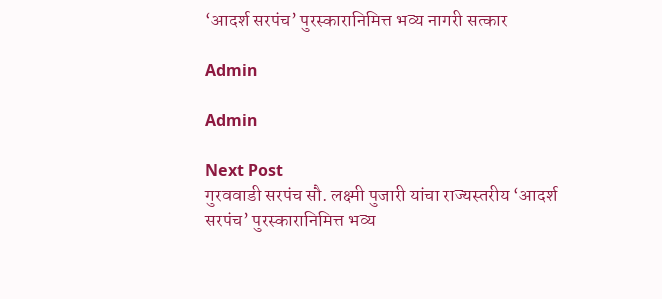‘आदर्श सरपंच’ पुरस्कारानिमित्त भव्य नागरी सत्कार

Admin

Admin

Next Post
गुरववाडी सरपंच सौ. लक्ष्मी पुजारी यांचा राज्यस्तरीय ‘आदर्श सरपंच’ पुरस्कारानिमित्त भव्य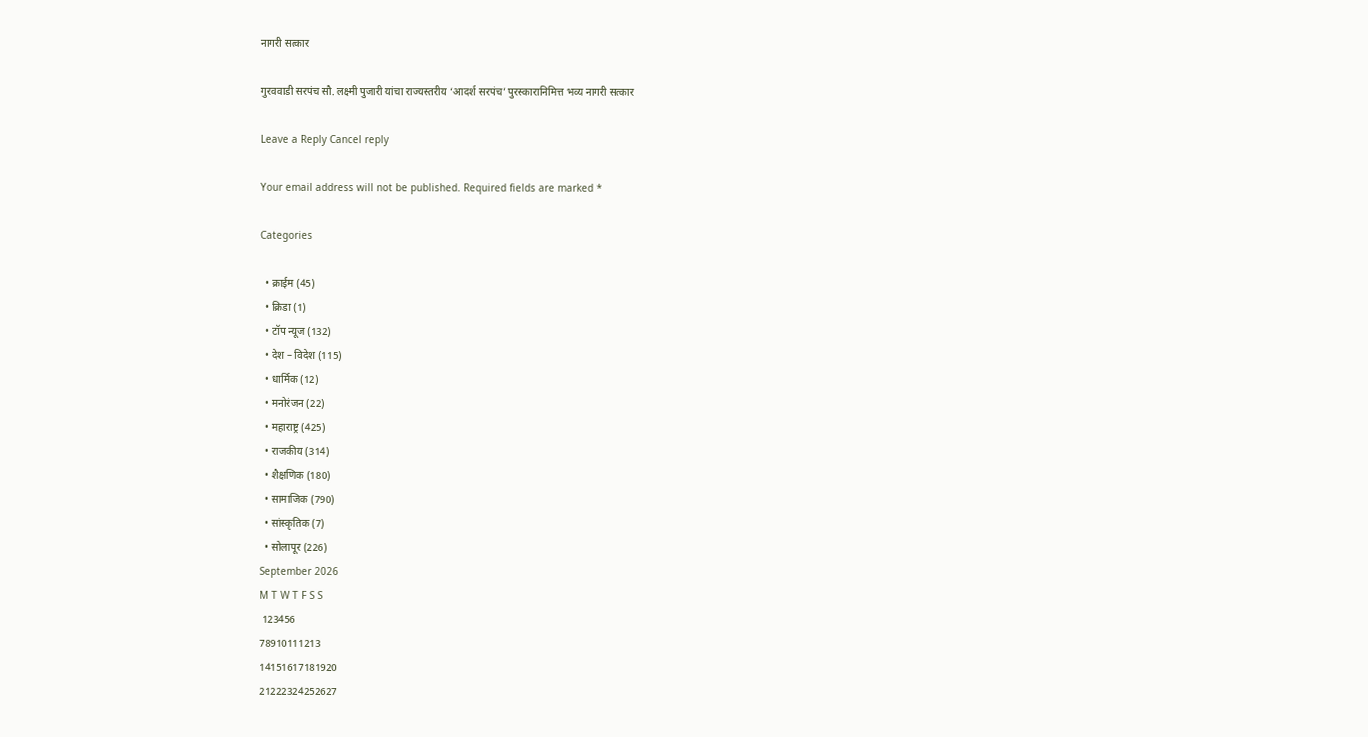नागरी सत्कार

गुरववाडी सरपंच सौ. लक्ष्मी पुजारी यांचा राज्यस्तरीय ‘आदर्श सरपंच’ पुरस्कारानिमित्त भव्य नागरी सत्कार

Leave a Reply Cancel reply

Your email address will not be published. Required fields are marked *

Categories

  • क्राईम (45)
  • क्रिडा (1)
  • टॉप न्यूज (132)
  • देश – विदेश (115)
  • धार्मिक (12)
  • मनोरंजन (22)
  • महाराष्ट्र (425)
  • राजकीय (314)
  • शैक्षणिक (180)
  • सामाजिक (790)
  • सांस्कृतिक (7)
  • सोलापूर (226)
September 2026
M T W T F S S
 123456
78910111213
14151617181920
21222324252627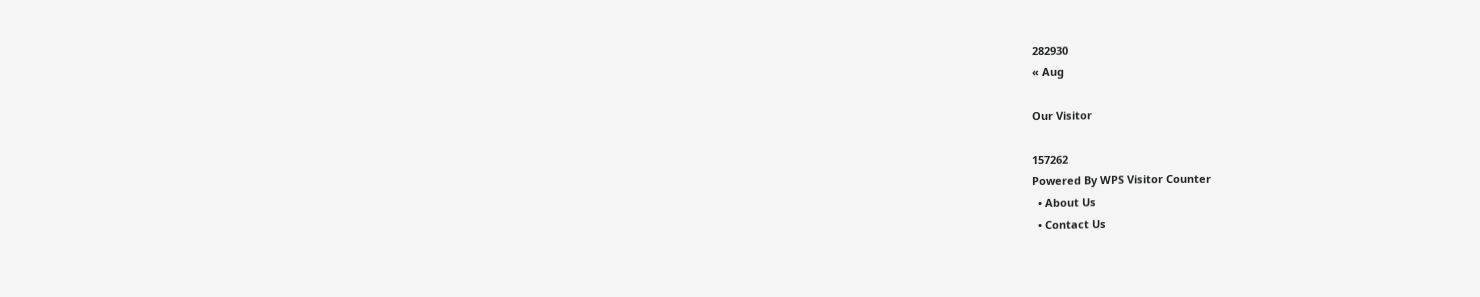282930
« Aug

Our Visitor

157262
Powered By WPS Visitor Counter
  • About Us
  • Contact Us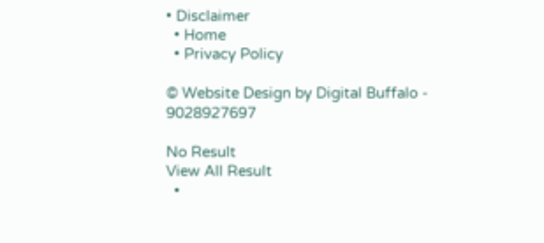• Disclaimer
  • Home
  • Privacy Policy

© Website Design by Digital Buffalo - 9028927697

No Result
View All Result
  •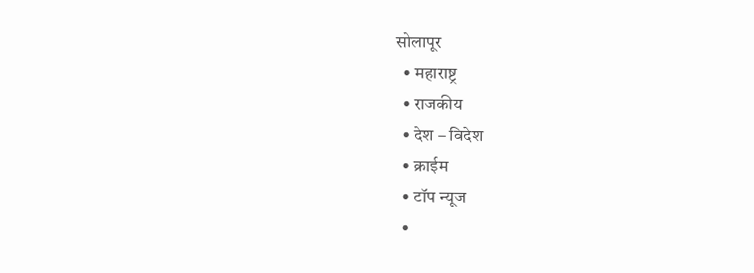सोलापूर
  • महाराष्ट्र
  • राजकीय
  • देश – विदेश
  • क्राईम
  • टॉप न्यूज
  •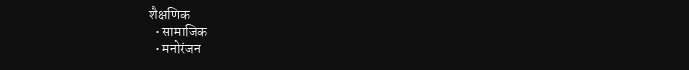शैक्षणिक
  • सामाजिक
  • मनोरंजन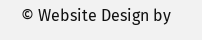© Website Design by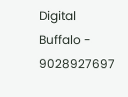Digital Buffalo - 9028927697